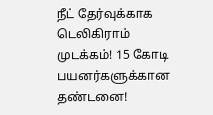நீட் தேர்வுக்காக டெலிகிராம் முடக்கம்! 15 கோடி பயனர்களுக்கான தண்டனை!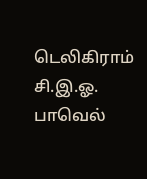டெலிகிராம் சி.இ.ஓ. பாவெல்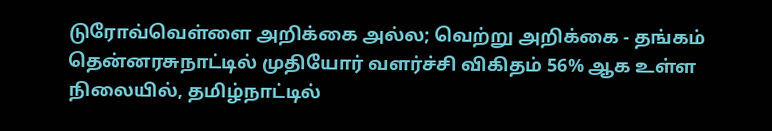டுரோவ்வெள்ளை அறிக்கை அல்ல; வெற்று அறிக்கை - தங்கம் தென்னரசுநாட்டில் முதியோர் வளர்ச்சி விகிதம் 56% ஆக உள்ள நிலையில், தமிழ்நாட்டில்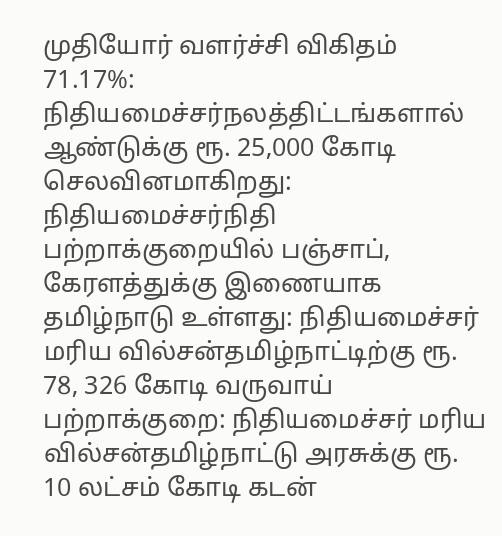முதியோர் வளர்ச்சி விகிதம் 71.17%: நிதியமைச்சர்நலத்திட்டங்களால் ஆண்டுக்கு ரூ. 25,000 கோடி செலவினமாகிறது: நிதியமைச்சர்நிதி பற்றாக்குறையில் பஞ்சாப், கேரளத்துக்கு இணையாக தமிழ்நாடு உள்ளது: நிதியமைச்சர் மரிய வில்சன்தமிழ்நாட்டிற்கு ரூ. 78, 326 கோடி வருவாய் பற்றாக்குறை: நிதியமைச்சர் மரிய வில்சன்தமிழ்நாட்டு அரசுக்கு ரூ. 10 லட்சம் கோடி கடன்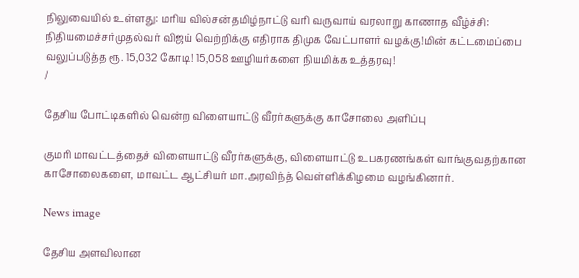நிலுவையில் உள்ளது: மரிய வில்சன்தமிழ்நாட்டு வரி வருவாய் வரலாறு காணாத வீழ்ச்சி: நிதியமைச்சர்முதல்வர் விஜய் வெற்றிக்கு எதிராக திமுக வேட்பாளர் வழக்கு!மின் கட்டமைப்பை வலுப்படுத்த ரூ. 15,032 கோடி! 15,058 ஊழியர்களை நியமிக்க உத்தரவு!
/

தேசிய போட்டிகளில் வென்ற விளையாட்டு வீரர்களுக்கு காசோலை அளிப்பு

குமரி மாவட்டத்தைச் விளையாட்டு வீரர்களுக்கு, விளையாட்டு உபகரணங்கள் வாங்குவதற்கான காசோலைகளை, மாவட்ட ஆட்சியர் மா.அரவிந்த் வெள்ளிக்கிழமை வழங்கினார்.

News image

தேசிய அளவிலான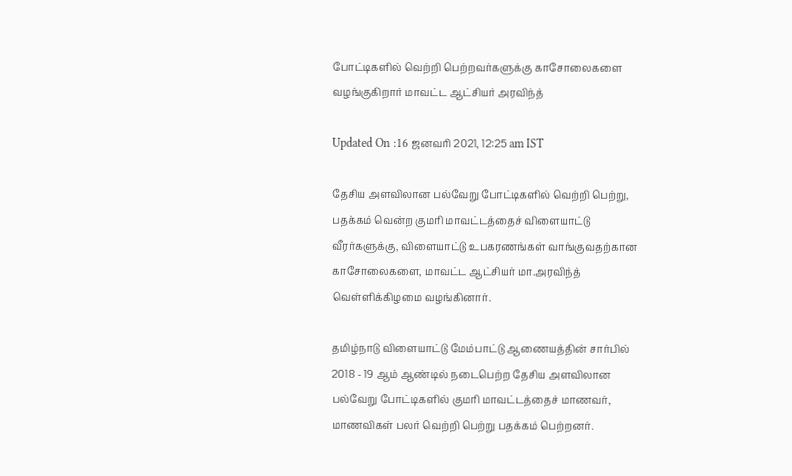போட்டிகளில் வெற்றி பெற்றவர்களுக்கு காசோலைகளை வழங்குகிறார் மாவட்ட ஆட்சியர் அரவிந்த்

Updated On :16 ஜனவரி 2021, 12:25 am IST

தேசிய அளவிலான பல்வேறு போட்டிகளில் வெற்றி பெற்று, பதக்கம் வென்ற குமரி மாவட்டத்தைச் விளையாட்டு வீரர்களுக்கு, விளையாட்டு உபகரணங்கள் வாங்குவதற்கான காசோலைகளை, மாவட்ட ஆட்சியர் மா.அரவிந்த் வெள்ளிக்கிழமை வழங்கினார்.

தமிழ்நாடு விளையாட்டு மேம்பாட்டு ஆணையத்தின் சார்பில் 2018 - 19 ஆம் ஆண்டில் நடைபெற்ற தேசிய அளவிலான பல்வேறு போட்டிகளில் குமரி மாவட்டத்தைச் மாணவர், மாணவிகள் பலர் வெற்றி பெற்று பதக்கம் பெற்றனர்.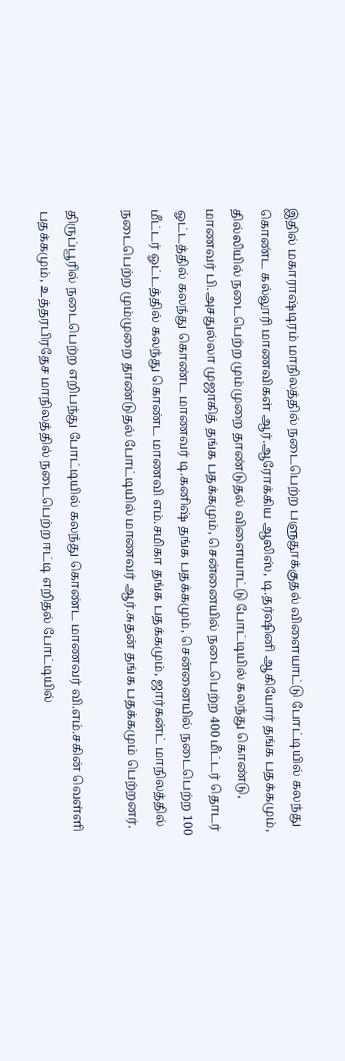இதில் மகாராஷ்டிரம் மாநிலத்தில் நடைபெற்ற பளுதூக்குதல் விளையாட்டு போட்டியில் கலந்து கொண்ட கல்லூரி மாணவிகள் ஆர்.ஆரோக்கிய ஆலிஸ், டி.தர்ஷினி ஆகியோர் தங்க பதக்கமும், தில்லியில் நடைபெற்ற மும்முறை தாண்டுதல் விளையாட்டு போட்டியில் கலந்து கொண்டு, மாணவர் பி.அசதுல்லா முஜாகித் தங்க பதக்கமும், சென்னையில் நடைபெற்ற 400 மீட்டர் தொடர் ஓட்டத்தில் கலந்து கொண்ட மாணவர் டி.கனிஷ் தங்க பதக்கமும், சென்னையில் நடைபெற்ற 100 மீட்டர் ஓட்டத்தில் கலந்து கொண்ட மாணவி எம்.சமிகா தங்க பதக்கமும், ஜார்கன்ட் மாநிலத்தில் நடைபெற்ற மும்முறை தாண்டுதல் போட்டியில் மாணவர் ஆர்.சுதன் தங்க பதக்கமும் பெற்றனர்.

திருப்பூரில் நடைபெற்ற எறிபந்து போட்டியில் கலந்து கொண்ட மாணவர் வி.எம்.சகின் வெள்ளி பதக்கமும், உத்தரபிரதேச மாநிலத்தில் நடைபெற்ற ஈட்டி எறிதல் போட்டியில்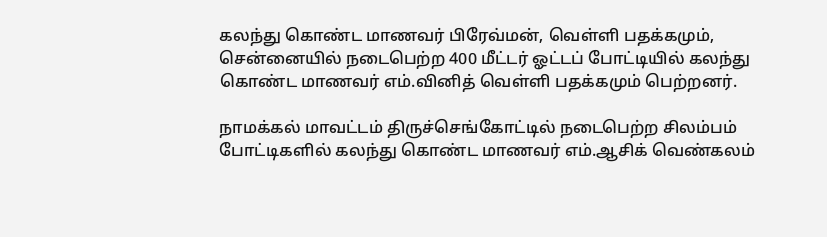கலந்து கொண்ட மாணவர் பிரேவ்மன், வெள்ளி பதக்கமும், சென்னையில் நடைபெற்ற 400 மீட்டர் ஓட்டப் போட்டியில் கலந்து கொண்ட மாணவர் எம்.வினித் வெள்ளி பதக்கமும் பெற்றனர்.

நாமக்கல் மாவட்டம் திருச்செங்கோட்டில் நடைபெற்ற சிலம்பம் போட்டிகளில் கலந்து கொண்ட மாணவர் எம்.ஆசிக் வெண்கலம்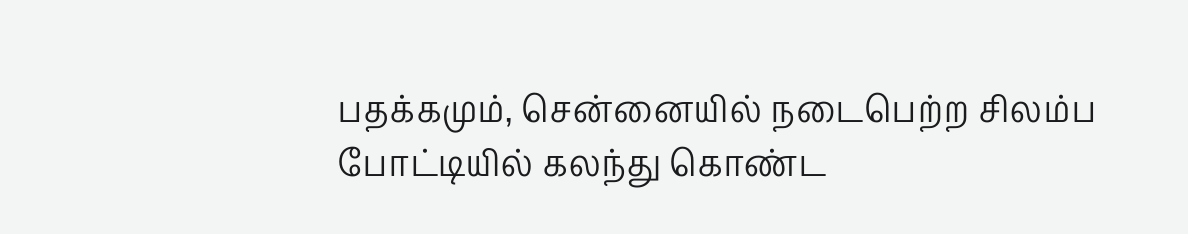பதக்கமும், சென்னையில் நடைபெற்ற சிலம்ப போட்டியில் கலந்து கொண்ட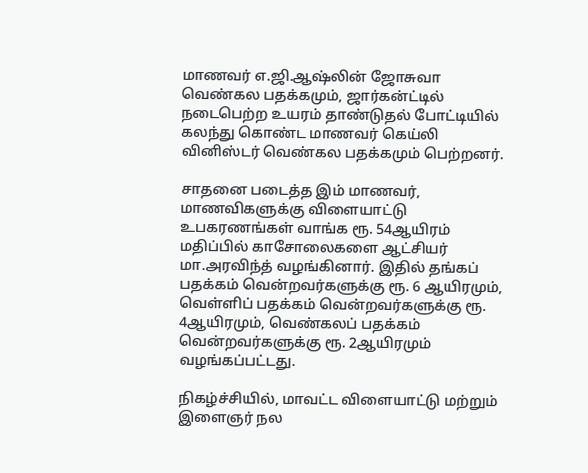மாணவர் எ.ஜி.ஆஷ்லின் ஜோசுவா வெண்கல பதக்கமும், ஜார்கன்ட்டில் நடைபெற்ற உயரம் தாண்டுதல் போட்டியில் கலந்து கொண்ட மாணவர் கெய்லி வினிஸ்டர் வெண்கல பதக்கமும் பெற்றனர்.

சாதனை படைத்த இம் மாணவர், மாணவிகளுக்கு விளையாட்டு உபகரணங்கள் வாங்க ரூ. 54ஆயிரம் மதிப்பில் காசோலைகளை ஆட்சியர் மா.அரவிந்த் வழங்கினார். இதில் தங்கப் பதக்கம் வென்றவர்களுக்கு ரூ. 6 ஆயிரமும், வெள்ளிப் பதக்கம் வென்றவர்களுக்கு ரூ. 4ஆயிரமும், வெண்கலப் பதக்கம் வென்றவர்களுக்கு ரூ. 2ஆயிரமும் வழங்கப்பட்டது.

நிகழ்ச்சியில், மாவட்ட விளையாட்டு மற்றும் இளைஞர் நல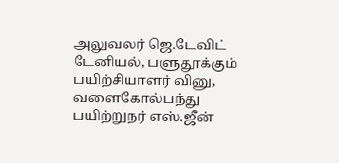அலுவலர் ஜெ.டேவிட் டேனியல், பளுதூக்கும் பயிற்சியாளர் வினு, வளைகோல்பந்து பயிற்றுநர் எஸ்.ஜீன்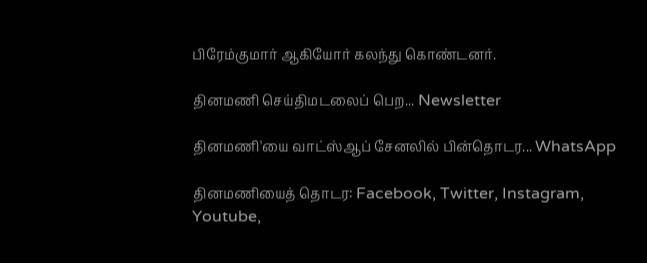பிரேம்குமார் ஆகியோர் கலந்து கொண்டனர்.

தினமணி செய்திமடலைப் பெற... Newsletter

தினமணி'யை வாட்ஸ்ஆப் சேனலில் பின்தொடர... WhatsApp

தினமணியைத் தொடர: Facebook, Twitter, Instagram, Youtube,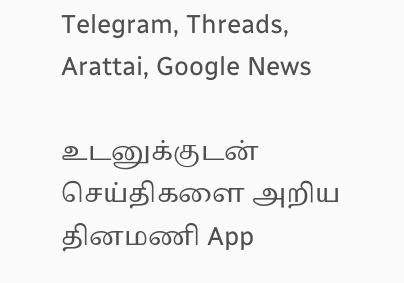Telegram, Threads, Arattai, Google News

உடனுக்குடன் செய்திகளை அறிய தினமணி App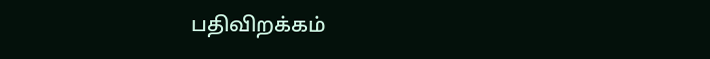பதிவிறக்கம்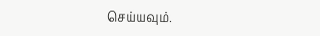செய்யவும்.